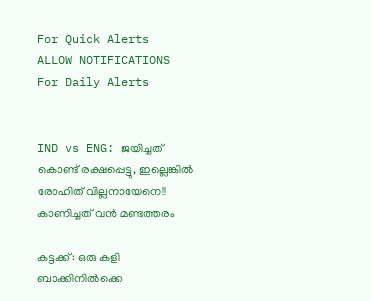For Quick Alerts
ALLOW NOTIFICATIONS
For Daily Alerts


IND vs ENG: ജയിച്ചത് കൊണ്ട് രക്ഷപ്പെട്ടു, ഇല്ലെങ്കില്‍ രോഹിത് വില്ലനായേനെ!! കാണിച്ചത് വന്‍ മണ്ടത്തരം

കട്ടക്ക്: ഒരു കളി ബാക്കിനില്‍ക്കെ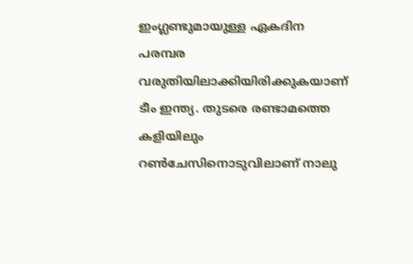ഇംഗ്ലണ്ടുമായുള്ള ഏകദിന പരമ്പര വരുതിയിലാക്കിയിരിക്കുകയാണ് ടീം ഇന്ത്യ. തുടരെ രണ്ടാമത്തെ കളിയിലും റണ്‍ചേസിനൊടുവിലാണ് നാലു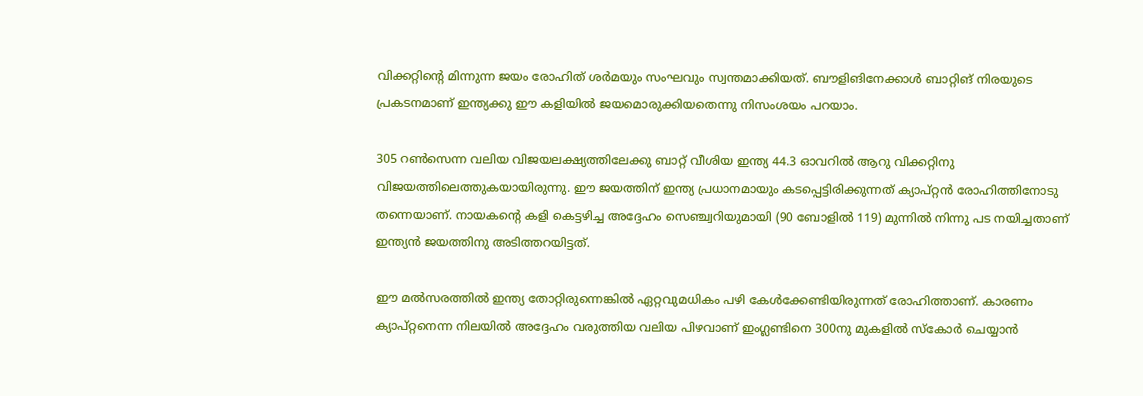വിക്കറ്റിന്റെ മിന്നുന്ന ജയം രോഹിത് ശര്‍മയും സംഘവും സ്വന്തമാക്കിയത്. ബൗളിങിനേക്കാള്‍ ബാറ്റിങ് നിരയുടെ പ്രകടനമാണ് ഇന്ത്യക്കു ഈ കളിയില്‍ ജയമൊരുക്കിയതെന്നു നിസംശയം പറയാം.

305 റണ്‍സെന്ന വലിയ വിജയലക്ഷ്യത്തിലേക്കു ബാറ്റ് വീശിയ ഇന്ത്യ 44.3 ഓവറില്‍ ആറു വിക്കറ്റിനു വിജയത്തിലെത്തുകയായിരുന്നു. ഈ ജയത്തിന് ഇന്ത്യ പ്രധാനമായും കടപ്പെട്ടിരിക്കുന്നത് ക്യാപ്റ്റന്‍ രോഹിത്തിനോടു തന്നെയാണ്. നായകന്റെ കളി കെട്ടഴിച്ച അദ്ദേഹം സെഞ്ച്വറിയുമായി (90 ബോളില്‍ 119) മുന്നില്‍ നിന്നു പട നയിച്ചതാണ് ഇന്ത്യന്‍ ജയത്തിനു അടിത്തറയിട്ടത്.

ഈ മല്‍സരത്തില്‍ ഇന്ത്യ തോറ്റിരുന്നെങ്കില്‍ ഏറ്റവുമധികം പഴി കേള്‍ക്കേണ്ടിയിരുന്നത് രോഹിത്താണ്. കാരണം ക്യാപ്റ്റനെന്ന നിലയില്‍ അദ്ദേഹം വരുത്തിയ വലിയ പിഴവാണ് ഇംഗ്ലണ്ടിനെ 300നു മുകളില്‍ സ്‌കോര്‍ ചെയ്യാന്‍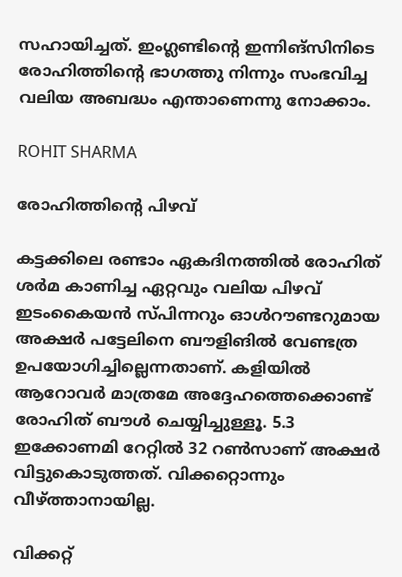സഹായിച്ചത്. ഇംഗ്ലണ്ടിന്റെ ഇന്നിങ്‌സിനിടെ രോഹിത്തിന്റെ ഭാഗത്തു നിന്നും സംഭവിച്ച വലിയ അബദ്ധം എന്താണെന്നു നോക്കാം.

ROHIT SHARMA

രോഹിത്തിന്റെ പിഴവ്

കട്ടക്കിലെ രണ്ടാം ഏകദിനത്തില്‍ രോഹിത് ശര്‍മ കാണിച്ച ഏറ്റവും വലിയ പിഴവ് ഇടംകൈയന്‍ സ്പിന്നറും ഓള്‍റൗണ്ടറുമായ അക്ഷര്‍ പട്ടേലിനെ ബൗളിങില്‍ വേണ്ടത്ര ഉപയോഗിച്ചില്ലെന്നതാണ്. കളിയില്‍ ആറോവര്‍ മാത്രമേ അദ്ദേഹത്തെക്കൊണ്ട് രോഹിത് ബൗള്‍ ചെയ്യിച്ചുള്ളൂ. 5.3 ഇക്കോണമി റേറ്റില്‍ 32 റണ്‍സാണ് അക്ഷര്‍ വിട്ടുകൊടുത്തത്. വിക്കറ്റൊന്നും വീഴ്ത്താനായില്ല.

വിക്കറ്റ്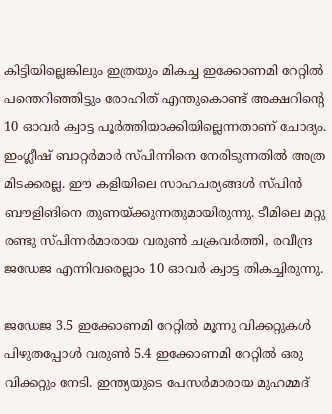കിട്ടിയില്ലെങ്കിലും ഇത്രയും മികച്ച ഇക്കോണമി റേറ്റില്‍ പന്തെറിഞ്ഞിട്ടും രോഹിത് എന്തുകൊണ്ട് അക്ഷറിന്റെ 10 ഓവര്‍ ക്വാട്ട പൂര്‍ത്തിയാക്കിയില്ലെന്നതാണ് ചോദ്യം. ഇംഗ്ലീഷ് ബാറ്റര്‍മാര്‍ സ്പിന്നിനെ നേരിടുന്നതില്‍ അത്ര മിടക്കരല്ല. ഈ കളിയിലെ സാഹചര്യങ്ങള്‍ സ്പിന്‍ ബൗളിങിനെ തുണയ്ക്കുന്നതുമായിരുന്നു. ടീമിലെ മറ്റു രണ്ടു സ്പിന്നര്‍മാരായ വരുണ്‍ ചക്രവര്‍ത്തി, രവീന്ദ്ര ജഡേജ എന്നിവരെല്ലാം 10 ഓവര്‍ ക്വാട്ട തികച്ചിരുന്നു.

ജഡേജ 3.5 ഇക്കോണമി റേറ്റില്‍ മൂന്നു വിക്കറ്റുകള്‍ പിഴുതപ്പോള്‍ വരുണ്‍ 5.4 ഇക്കോണമി റേറ്റില്‍ ഒരു വിക്കറ്റും നേടി. ഇന്ത്യയുടെ പേസര്‍മാരായ മുഹമ്മദ്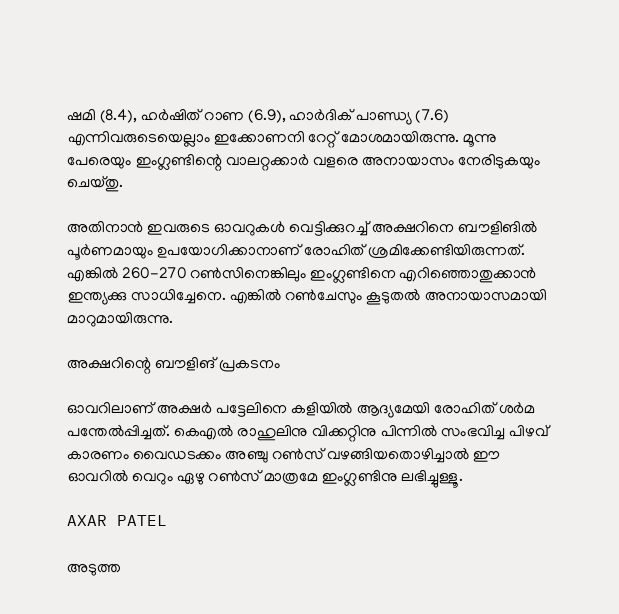ഷമി (8.4), ഹര്‍ഷിത് റാണ (6.9), ഹാര്‍ദിക് പാണ്ഡ്യ (7.6) എന്നിവരുടെയെല്ലാം ഇക്കോണനി റേറ്റ് മോശമായിരുന്നു. മൂന്നു പേരെയും ഇംഗ്ലണ്ടിന്റെ വാലറ്റക്കാര്‍ വളരെ അനായാസം നേരിടുകയും ചെയ്തു.

അതിനാന്‍ ഇവരുടെ ഓവറുകള്‍ വെട്ടിക്കുറച്ച് അക്ഷറിനെ ബൗളിങില്‍ പൂര്‍ണമായും ഉപയോഗിക്കാനാണ് രോഹിത് ശ്രമിക്കേണ്ടിയിരുന്നത്. എങ്കില്‍ 260-270 റണ്‍സിനെങ്കിലും ഇംഗ്ലണ്ടിനെ എറിഞ്ഞൊതുക്കാന്‍ ഇന്ത്യക്കു സാധിച്ചേനെ. എങ്കില്‍ റണ്‍ചേസും കൂടുതല്‍ അനായാസമായി മാറുമായിരുന്നു.

അക്ഷറിന്റെ ബൗളിങ് പ്രകടനം

ഓവറിലാണ് അക്ഷര്‍ പട്ടേലിനെ കളിയില്‍ ആദ്യമേയി രോഹിത് ശര്‍മ പന്തേല്‍പ്പിച്ചത്. കെഎല്‍ രാഹുലിനു വിക്കറ്റിനു പിന്നില്‍ സംഭവിച്ച പിഴവ് കാരണം വൈഡടക്കം അഞ്ചു റണ്‍സ് വഴങ്ങിയതൊഴിച്ചാല്‍ ഈ ഓവറില്‍ വെറും ഏഴു റണ്‍സ് മാത്രമേ ഇംഗ്ലണ്ടിനു ലഭിച്ചുള്ളൂ.

AXAR PATEL

അടുത്ത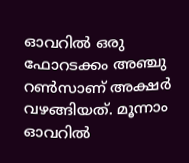ഓവറില്‍ ഒരു ഫോറടക്കം അഞ്ചു റണ്‍സാണ് അക്ഷര്‍ വഴങ്ങിയത്. മൂന്നാം ഓവറില്‍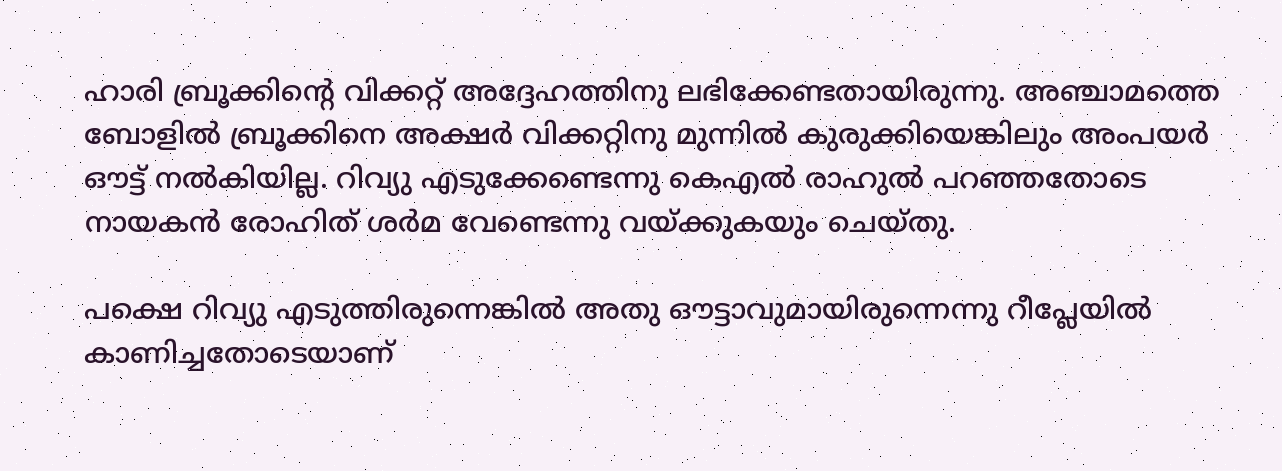ഹാരി ബ്രൂക്കിന്റെ വിക്കറ്റ് അദ്ദേഹത്തിനു ലഭിക്കേണ്ടതായിരുന്നു. അഞ്ചാമത്തെ ബോളില്‍ ബ്രൂക്കിനെ അക്ഷര്‍ വിക്കറ്റിനു മുന്നില്‍ കുരുക്കിയെങ്കിലും അംപയര്‍ ഔട്ട് നല്‍കിയില്ല. റിവ്യു എടുക്കേണ്ടെന്നു കെഎല്‍ രാഹുല്‍ പറഞ്ഞതോടെ നായകന്‍ രോഹിത് ശര്‍മ വേണ്ടെന്നു വയ്ക്കുകയും ചെയ്തു.

പക്ഷെ റിവ്യു എടുത്തിരുന്നെങ്കില്‍ അതു ഔട്ടാവുമായിരുന്നെന്നു റീപ്ലേയില്‍ കാണിച്ചതോടെയാണ്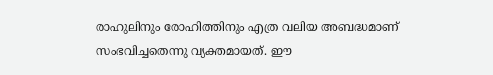രാഹുലിനും രോഹിത്തിനും എത്ര വലിയ അബദ്ധമാണ് സംഭവിച്ചതെന്നു വ്യക്തമായത്. ഈ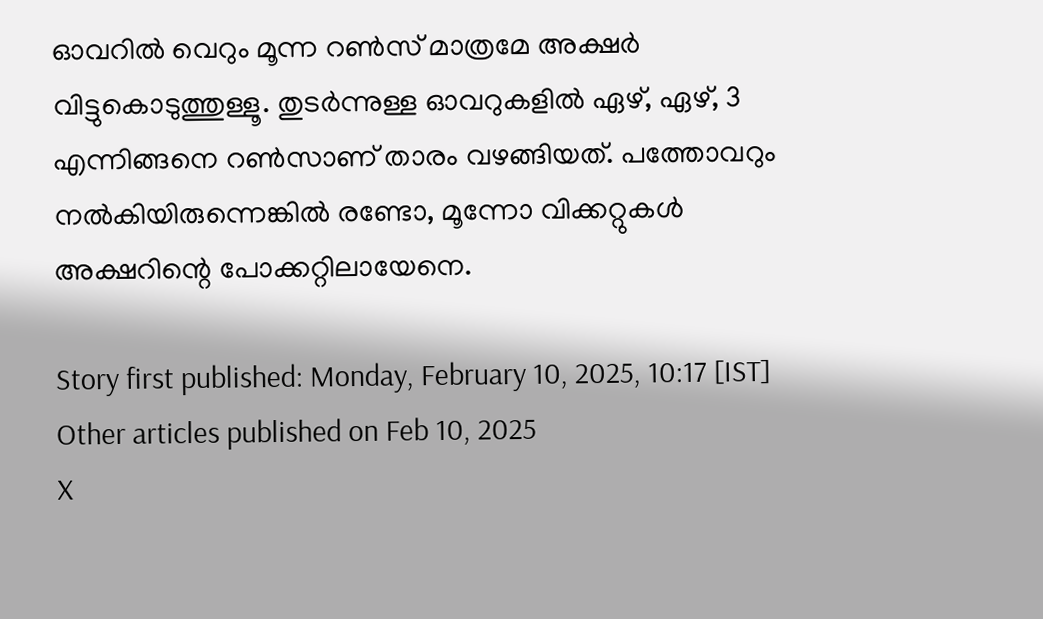ഓവറില്‍ വെറും മൂന്ന റണ്‍സ് മാത്രമേ അക്ഷര്‍ വിട്ടുകൊടുത്തുള്ളൂ. തുടര്‍ന്നുള്ള ഓവറുകളില്‍ ഏഴ്, ഏഴ്, 3 എന്നിങ്ങനെ റണ്‍സാണ് താരം വഴങ്ങിയത്. പത്തോവറും നല്‍കിയിരുന്നെങ്കില്‍ രണ്ടോ, മൂന്നോ വിക്കറ്റുകള്‍ അക്ഷറിന്റെ പോക്കറ്റിലായേനെ.

Story first published: Monday, February 10, 2025, 10:17 [IST]
Other articles published on Feb 10, 2025
X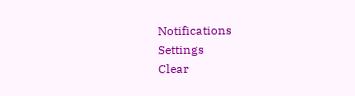Notifications
Settings
Clear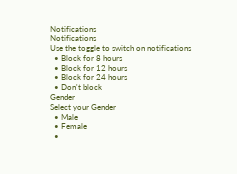Notifications
Notifications
Use the toggle to switch on notifications
  • Block for 8 hours
  • Block for 12 hours
  • Block for 24 hours
  • Don't block
Gender
Select your Gender
  • Male
  • Female
  •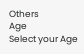Others
Age
Select your Age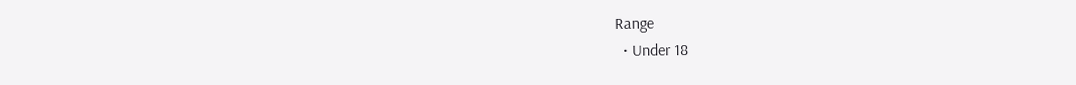Range
  • Under 18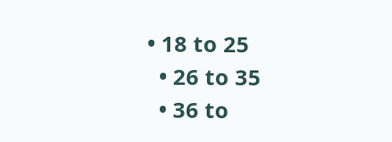• 18 to 25
  • 26 to 35
  • 36 to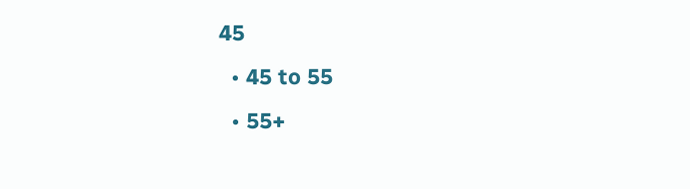45
  • 45 to 55
  • 55+